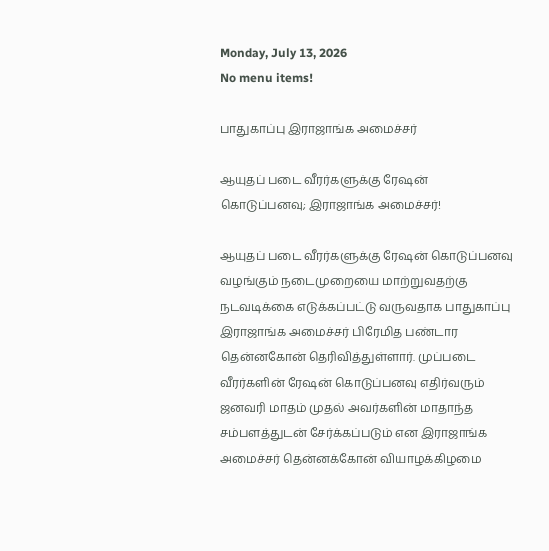Monday, July 13, 2026
No menu items!

பாதுகாப்பு இராஜாங்க அமைச்சர்

ஆயுதப் படை வீரர்களுக்கு ரேஷன் கொடுப்பனவு; இராஜாங்க அமைச்சர்!

ஆயுதப் படை வீரர்களுக்கு ரேஷன் கொடுப்பனவு வழங்கும் நடைமுறையை மாற்றுவதற்கு நடவடிக்கை எடுக்கப்பட்டு வருவதாக பாதுகாப்பு இராஜாங்க அமைச்சர் பிரேமித பண்டார தென்னகோன் தெரிவித்துள்ளார். முப்படை வீரர்களின் ரேஷன் கொடுப்பனவு எதிர்வரும் ஜனவரி மாதம் முதல் அவர்களின் மாதாந்த சம்பளத்துடன் சேர்க்கப்படும் என இராஜாங்க அமைச்சர் தென்னக்கோன் வியாழக்கிழமை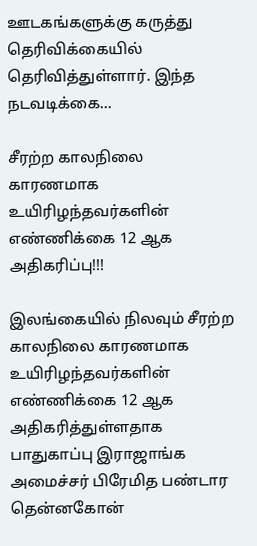ஊடகங்களுக்கு கருத்து தெரிவிக்கையில் தெரிவித்துள்ளார். இந்த நடவடிக்கை...

சீரற்ற காலநிலை காரணமாக உயிரிழந்தவர்களின் எண்ணிக்கை 12 ஆக அதிகரிப்பு!!!

இலங்கையில் நிலவும் சீரற்ற காலநிலை காரணமாக உயிரிழந்தவர்களின் எண்ணிக்கை 12 ஆக அதிகரித்துள்ளதாக பாதுகாப்பு இராஜாங்க அமைச்சர் பிரேமித பண்டார தென்னகோன்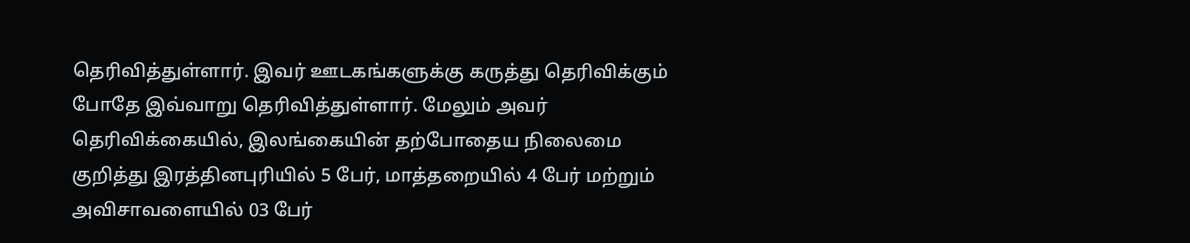தெரிவித்துள்ளார். இவர் ஊடகங்களுக்கு கருத்து தெரிவிக்கும் போதே இவ்வாறு தெரிவித்துள்ளார். மேலும் அவர் தெரிவிக்கையில், இலங்கையின் தற்போதைய நிலைமை குறித்து இரத்தினபுரியில் 5 பேர், மாத்தறையில் 4 பேர் மற்றும் அவிசாவளையில் 03 பேர்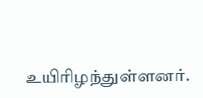உயிரிழந்துள்ளனர்.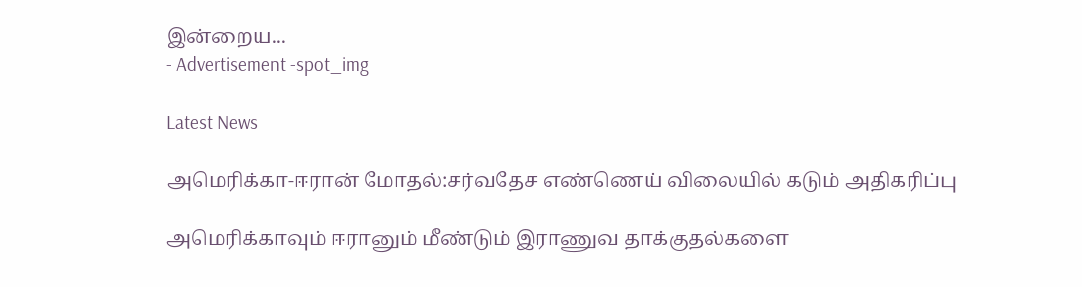இன்றைய...
- Advertisement -spot_img

Latest News

அமெரிக்கா-ஈரான் மோதல்:சர்வதேச எண்ணெய் விலையில் கடும் அதிகரிப்பு

அமெரிக்காவும் ஈரானும் மீண்டும் இராணுவ தாக்குதல்களை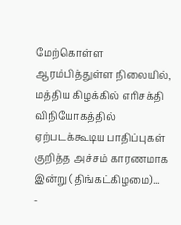மேற்கொள்ள ஆரம்பித்துள்ள நிலையில், மத்திய கிழக்கில் எரிசக்தி விநியோகத்தில் ஏற்படக்கூடிய பாதிப்புகள் குறித்த அச்சம் காரணமாக இன்று (திங்கட்கிழமை)...
-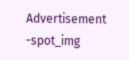Advertisement -spot_img